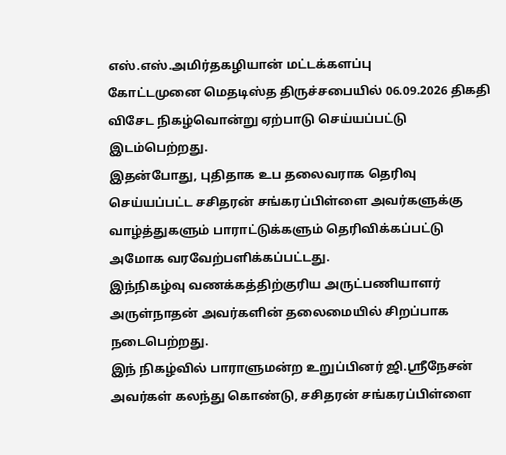எஸ்.எஸ்.அமிர்தகழியான் மட்டக்களப்பு
கோட்டமுனை மெதடிஸ்த திருச்சபையில் 06.09.2026 திகதி விசேட நிகழ்வொன்று ஏற்பாடு செய்யப்பட்டு இடம்பெற்றது.
இதன்போது, புதிதாக உப தலைவராக தெரிவு செய்யப்பட்ட சசிதரன் சங்கரப்பிள்ளை அவர்களுக்கு வாழ்த்துகளும் பாராட்டுக்களும் தெரிவிக்கப்பட்டு அமோக வரவேற்பளிக்கப்பட்டது.
இந்நிகழ்வு வணக்கத்திற்குரிய அருட்பணியாளர் அருள்நாதன் அவர்களின் தலைமையில் சிறப்பாக நடைபெற்றது.
இந் நிகழ்வில் பாராளுமன்ற உறுப்பினர் ஜி.ஸ்ரீநேசன் அவர்கள் கலந்து கொண்டு, சசிதரன் சங்கரப்பிள்ளை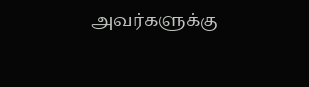அவர்களுக்கு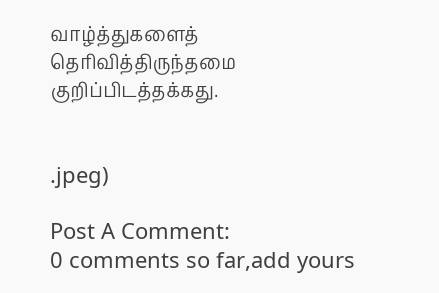வாழ்த்துகளைத் தெரிவித்திருந்தமை குறிப்பிடத்தக்கது.


.jpeg)

Post A Comment:
0 comments so far,add yours